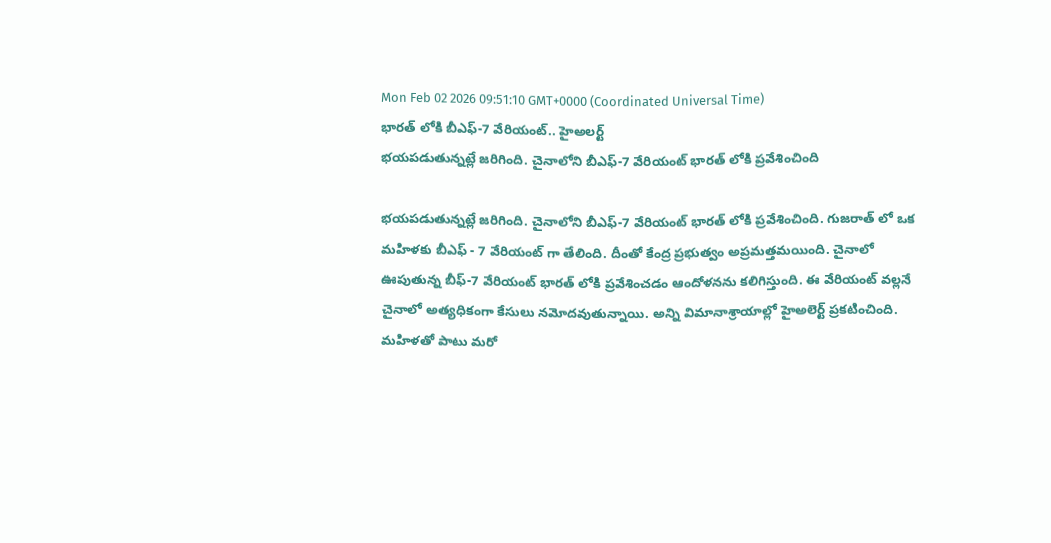Mon Feb 02 2026 09:51:10 GMT+0000 (Coordinated Universal Time)
భారత్ లోకి బీఎఫ్-7 వేరియంట్.. హైఅలర్ట్
భయపడుతున్నట్లే జరిగింది. చైనాలోని బీఎఫ్-7 వేరియంట్ భారత్ లోకి ప్రవేశించింది

భయపడుతున్నట్లే జరిగింది. చైనాలోని బీఎఫ్-7 వేరియంట్ భారత్ లోకి ప్రవేశించింది. గుజరాత్ లో ఒక మహిళకు బీఎఫ్ - 7 వేరియంట్ గా తేలింది. దీంతో కేంద్ర ప్రభుత్వం అప్రమత్తమయింది. చైనాలో ఊపుతున్న బీఫ్-7 వేరియంట్ భారత్ లోకి ప్రవేశించడం ఆందోళనను కలిగిస్తుంది. ఈ వేరియంట్ వల్లనే చైనాలో అత్యధికంగా కేసులు నమోదవుతున్నాయి. అన్ని విమానాశ్రాయాల్లో హైఅలెర్ట్ ప్రకటించింది. మహిళతో పాటు మరో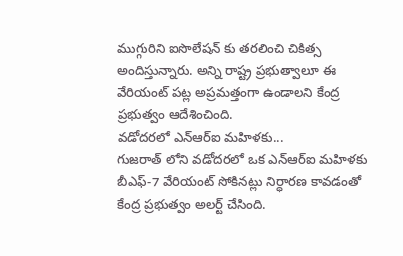ముగ్గురిని ఐసొలేషన్ కు తరలించి చికిత్స అందిస్తున్నారు. అన్ని రాష్ట్ర ప్రభుత్వాలూ ఈ వేరియంట్ పట్ల అప్రమత్తంగా ఉండాలని కేంద్ర ప్రభుత్వం ఆదేశించింది.
వడోదరలో ఎన్ఆర్ఐ మహిళకు...
గుజరాత్ లోని వడోదరలో ఒక ఎన్ఆర్ఐ మహిళకు బీఎఫ్-7 వేరియంట్ సోకినట్లు నిర్ధారణ కావడంతో కేంద్ర ప్రభుత్వం అలర్ట్ చేసింది.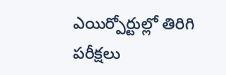ఎయిర్పోర్టుల్లో తిరిగి పరీక్షలు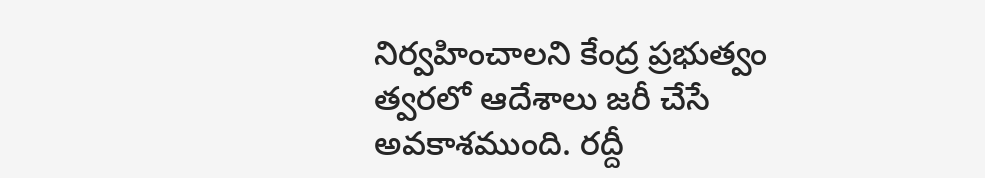నిర్వహించాలని కేంద్ర ప్రభుత్వం త్వరలో ఆదేశాలు జరీ చేసే అవకాశముంది. రద్దీ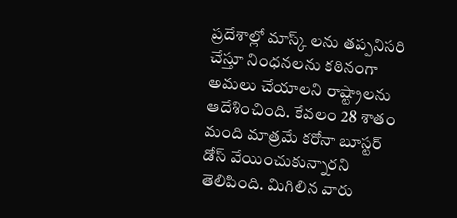ప్రదేశాల్లో మాస్క్ లను తప్పనిసరి చేస్తూ నింధనలను కఠినంగా అమలు చేయాలని రాష్ట్రాలను ఆదేశించింది. కేవలం 28 శాతం మంది మాత్రమే కరోనా బూస్టర్ డోస్ వేయించుకున్నారని తెలిపింది. మిగిలిన వారు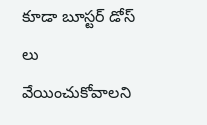కూడా బూస్టర్ డోస్ లు వేయించుకోవాలని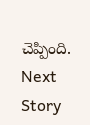చెప్పింది.
Next Story